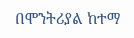በሞንትሪያል ከተማ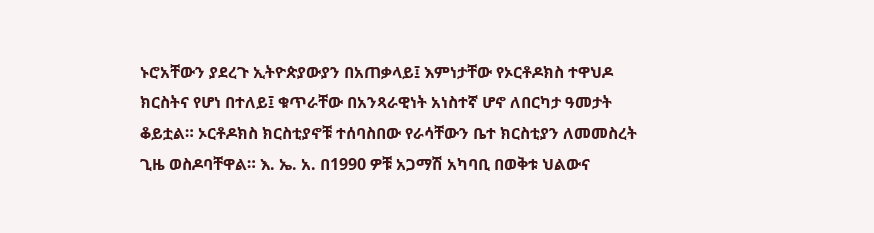ኑሮአቸውን ያደረጉ ኢትዮጵያውያን በአጠቃላይ፤ እምነታቸው የኦርቶዶክስ ተዋህዶ ክርስትና የሆነ በተለይ፤ ቁጥራቸው በአንጻራዊነት አነስተኛ ሆኖ ለበርካታ ዓመታት ቆይቷል። ኦርቶዶክስ ክርስቲያኖቹ ተሰባስበው የራሳቸውን ቤተ ክርስቲያን ለመመስረት ጊዜ ወስዶባቸዋል። እ. ኤ. አ. በ1990 ዎቹ አጋማሽ አካባቢ በወቅቱ ህልውና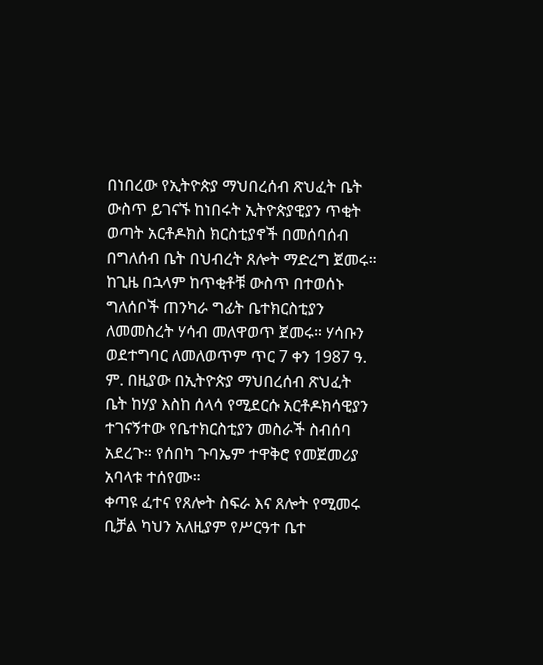በነበረው የኢትዮጵያ ማህበረሰብ ጽህፈት ቤት ውስጥ ይገናኙ ከነበሩት ኢትዮጵያዊያን ጥቂት ወጣት አርቶዶክስ ክርስቲያኖች በመሰባሰብ በግለሰብ ቤት በህብረት ጸሎት ማድረግ ጀመሩ። ከጊዜ በኋላም ከጥቂቶቹ ውስጥ በተወሰኑ ግለሰቦች ጠንካራ ግፊት ቤተክርስቲያን ለመመስረት ሃሳብ መለዋወጥ ጀመሩ። ሃሳቡን ወደተግባር ለመለወጥም ጥር 7 ቀን 1987 ዓ. ም. በዚያው በኢትዮጵያ ማህበረሰብ ጽህፈት ቤት ከሃያ እስከ ሰላሳ የሚደርሱ አርቶዶክሳዊያን ተገናኝተው የቤተክርስቲያን መስራች ስብሰባ አደረጉ። የሰበካ ጉባኤም ተዋቅሮ የመጀመሪያ አባላቱ ተሰየሙ።
ቀጣዩ ፈተና የጸሎት ስፍራ እና ጸሎት የሚመሩ ቢቻል ካህን አለዚያም የሥርዓተ ቤተ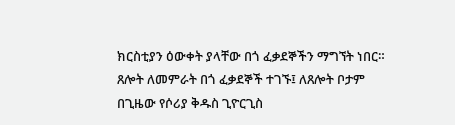ክርስቲያን ዕውቀት ያላቸው በጎ ፈቃደኞችን ማግኘት ነበር። ጸሎት ለመምራት በጎ ፈቃደኞች ተገኙ፤ ለጸሎት ቦታም በጊዜው የሶሪያ ቅዱስ ጊዮርጊስ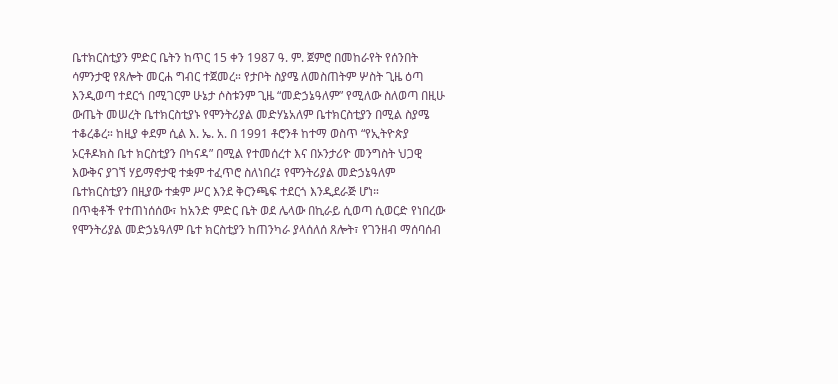ቤተክርስቲያን ምድር ቤትን ከጥር 15 ቀን 1987 ዓ. ም. ጀምሮ በመከራየት የሰንበት ሳምንታዊ የጸሎት መርሐ ግብር ተጀመረ። የታቦት ስያሜ ለመስጠትም ሦስት ጊዜ ዕጣ እንዲወጣ ተደርጎ በሚገርም ሁኔታ ሶስቱንም ጊዜ “መድኃኔዓለም” የሚለው ስለወጣ በዚሁ ውጤት መሠረት ቤተክርስቲያኑ የሞንትሪያል መድሃኔአለም ቤተክርስቲያን በሚል ስያሜ ተቆረቆረ። ከዚያ ቀደም ሲል እ. ኤ. አ. በ 1991 ቶሮንቶ ከተማ ወስጥ “የኢትዮጵያ ኦርቶዶክስ ቤተ ክርስቲያን በካናዳ” በሚል የተመሰረተ እና በኦንታሪዮ መንግስት ህጋዊ እውቅና ያገኘ ሃይማኖታዊ ተቋም ተፈጥሮ ስለነበረ፤ የሞንትሪያል መድኃኔዓለም ቤተክርስቲያን በዚያው ተቋም ሥር እንደ ቅርንጫፍ ተደርጎ እንዲደራጅ ሆነ።
በጥቂቶች የተጠነሰሰው፣ ከአንድ ምድር ቤት ወደ ሌላው በኪራይ ሲወጣ ሲወርድ የነበረው የሞንትሪያል መድኃኔዓለም ቤተ ክርስቲያን ከጠንካራ ያላሰለሰ ጸሎት፣ የገንዘብ ማሰባሰብ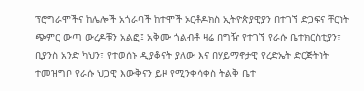ፕሮግራሞችና ከሌሎች አጎራባች ከተሞች ኦርቶዶክስ ኢትዮጵያዊያን በተገኘ ድጋፍና ቸርነት ጭምር ውጣ ውረዶቹን አልፎ፤ አቅሙ ጎልብቶ ዛሬ በግዥ የተገኘ የራሱ ቤተክርስቲያን፣ ቢያንስ አንድ ካህን፣ የተወሰኑ ዲያቆናት ያለው እና በሃይማኖታዊ የረድኤት ድርጅትነት ተመዝግቦ የራሱ ህጋዊ እውቅናን ይዞ የሚንቀሳቀስ ትልቅ ቤተ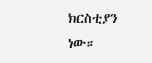ክርስቲያን ነው።